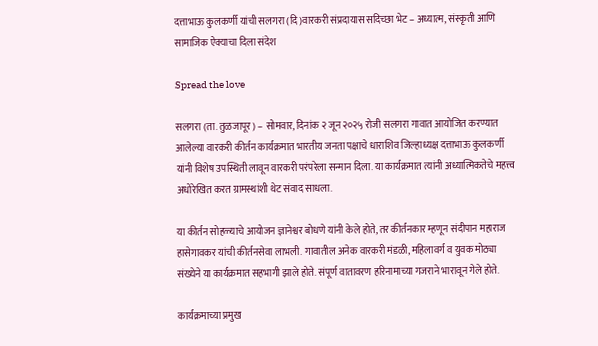दत्ताभाऊ कुलकर्णी यांची सलगरा (दि)वारकरी संप्रदायास सदिच्छा भेट – अध्यात्म, संस्कृती आणि सामाजिक ऐक्याचा दिला संदेश

Spread the love

सलगरा (ता. तुळजापूर) – सोमवार, दिनांक २ जून २०२५ रोजी सलगरा गावात आयोजित करण्यात आलेल्या वारकरी कीर्तन कार्यक्रमात भारतीय जनता पक्षाचे धाराशिव जिल्हाध्यक्ष दत्ताभाऊ कुलकर्णी यांनी विशेष उपस्थिती लावून वारकरी परंपरेला सन्मान दिला. या कार्यक्रमात त्यांनी अध्यात्मिकतेचे महत्त्व अधोरेखित करत ग्रामस्थांशी थेट संवाद साधला.

या कीर्तन सोहळ्याचे आयोजन ज्ञानेश्वर बोधणे यांनी केले होते, तर कीर्तनकार म्हणून संदीपान महाराज हासेगावकर यांची कीर्तनसेवा लाभली. गावातील अनेक वारकरी मंडळी, महिलावर्ग व युवक मोठ्या संख्येने या कार्यक्रमात सहभागी झाले होते. संपूर्ण वातावरण हरिनामाच्या गजराने भारावून गेले होते.

कार्यक्रमाच्या प्रमुख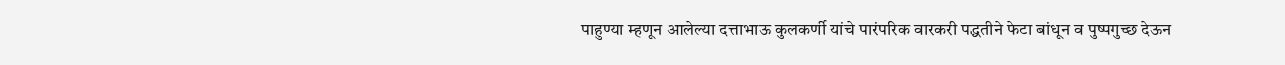पाहुण्या म्हणून आलेल्या दत्ताभाऊ कुलकर्णी यांचे पारंपरिक वारकरी पद्धतीने फेटा बांधून व पुष्पगुच्छ देऊन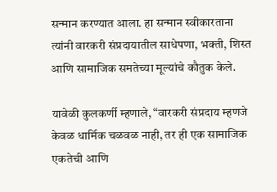सन्मान करण्यात आला. हा सन्मान स्वीकारताना त्यांनी वारकरी संप्रदायातील साधेपणा, भक्ती, शिस्त आणि सामाजिक समतेच्या मूल्यांचे कौतुक केले.

यावेळी कुलकर्णी म्हणाले, “वारकरी संप्रदाय म्हणजे केवळ धार्मिक चळवळ नाही, तर ही एक सामाजिक एकतेची आणि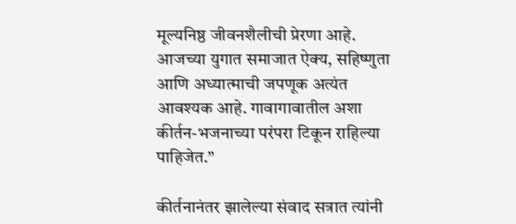मूल्यनिष्ठ जीवनशैलीची प्रेरणा आहे. आजच्या युगात समाजात ऐक्य, सहिष्णुता आणि अध्यात्माची जपणूक अत्यंत आवश्यक आहे. गावागावातील अशा कीर्तन-भजनाच्या परंपरा टिकून राहिल्या पाहिजेत.”

कीर्तनानंतर झालेल्या संवाद सत्रात त्यांनी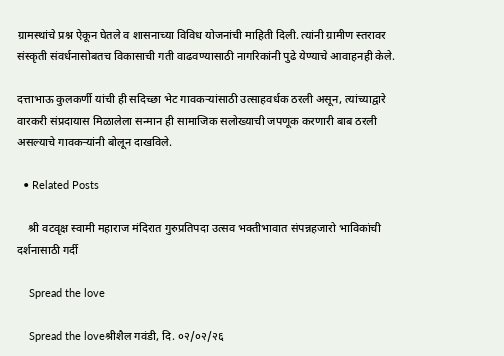ग्रामस्थांचे प्रश्न ऐकून घेतले व शासनाच्या विविध योजनांची माहिती दिली. त्यांनी ग्रामीण स्तरावर संस्कृती संवर्धनासोबतच विकासाची गती वाढवण्यासाठी नागरिकांनी पुढे येण्याचे आवाहनही केले.

दत्ताभाऊ कुलकर्णी यांची ही सदिच्छा भेट गावकऱ्यांसाठी उत्साहवर्धक ठरली असून, त्यांच्याद्वारे वारकरी संप्रदायास मिळालेला सन्मान ही सामाजिक सलोख्याची जपणूक करणारी बाब ठरली असल्याचे गावकऱ्यांनी बोलून दाखविले.

  • Related Posts

    श्री वटवृक्ष स्वामी महाराज मंदिरात गुरुप्रतिपदा उत्सव भक्तीभावात संपन्नहजारो भाविकांची दर्शनासाठी गर्दी

    Spread the love

    Spread the loveश्रीशैल गवंडी, दि. ०२/०२/२६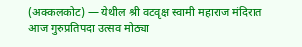(अक्कलकोट) — येथील श्री वटवृक्ष स्वामी महाराज मंदिरात आज गुरुप्रतिपदा उत्सव मोठ्या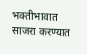भक्तीभावात साजरा करण्यात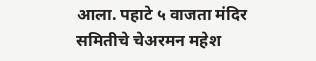आला. पहाटे ५ वाजता मंदिर समितीचे चेअरमन महेश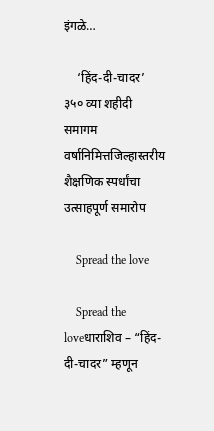इंगळे…

    ‘हिंद-दी-चादर’ ३५० व्या शहीदी समागम वर्षानिमित्तजिल्हास्तरीय शैक्षणिक स्पर्धांचा उत्साहपूर्ण समारोप

    Spread the love

    Spread the loveधाराशिव – “हिंद-दी-चादर” म्हणून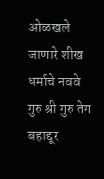ओळखले जाणारे शीख धर्माचे नववे गुरु श्री गुरु तेग बहाद्दूर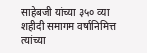साहेबजी यांच्या ३५० व्या शहीदी समागम वर्षानिमित्त त्यांच्या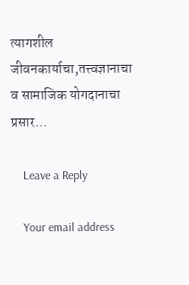त्यागशील जीवनकार्याचा,तत्त्वज्ञानाचा व सामाजिक योगदानाचा प्रसार…

    Leave a Reply

    Your email address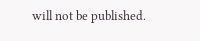will not be published.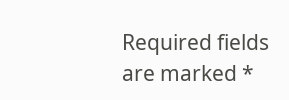Required fields are marked *